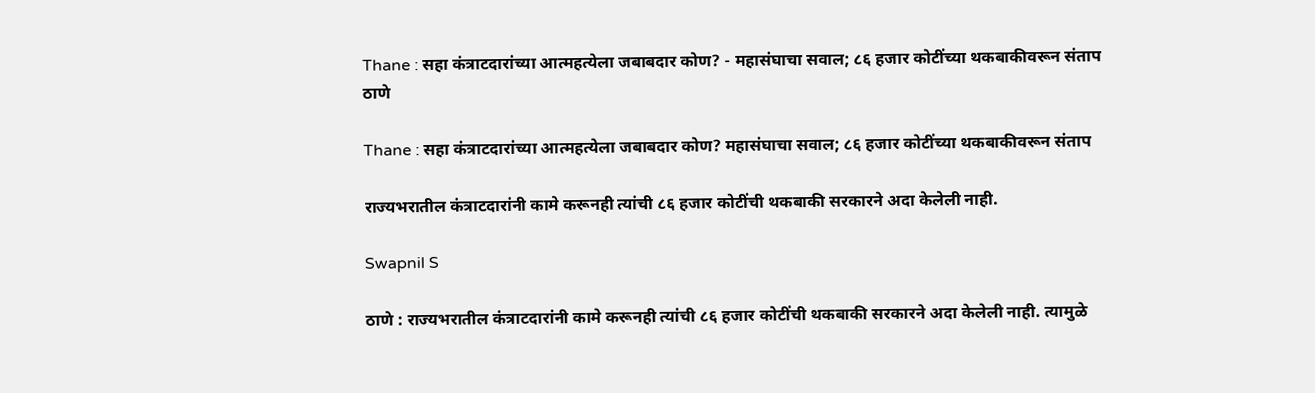Thane : सहा कंत्राटदारांच्या आत्महत्येला जबाबदार कोण? - महासंघाचा सवाल; ८६ हजार कोटींच्या थकबाकीवरून संताप
ठाणे

Thane : सहा कंत्राटदारांच्या आत्महत्येला जबाबदार कोण? महासंघाचा सवाल; ८६ हजार कोटींच्या थकबाकीवरून संताप

राज्यभरातील कंत्राटदारांनी कामे करूनही त्यांची ८६ हजार कोटींची थकबाकी सरकारने अदा केलेली नाही.

Swapnil S

ठाणे : राज्यभरातील कंत्राटदारांनी कामे करूनही त्यांची ८६ हजार कोटींची थकबाकी सरकारने अदा केलेली नाही. त्यामुळे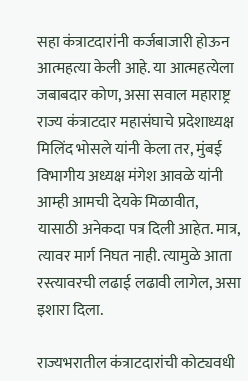सहा कंत्राटदारांनी कर्जबाजारी होऊन आत्महत्या केली आहे. या आत्महत्येला जबाबदार कोण, असा सवाल महाराष्ट्र राज्य कंत्राटदार महासंघाचे प्रदेशाध्यक्ष मिलिंद भोसले यांनी केला तर, मुंबई विभागीय अध्यक्ष मंगेश आवळे यांनी आम्ही आमची देयके मिळावीत, यासाठी अनेकदा पत्र दिली आहेत. मात्र, त्यावर मार्ग निघत नाही. त्यामुळे आता रस्त्यावरची लढाई लढावी लागेल, असा इशारा दिला.

राज्यभरातील कंत्राटदारांची कोट्यवधी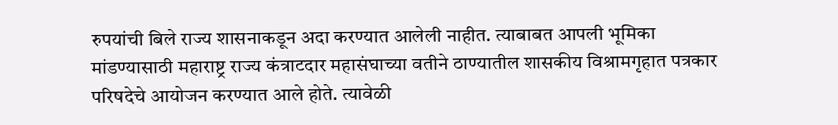रुपयांची बिले राज्य शासनाकडून अदा करण्यात आलेली नाहीत. त्याबाबत आपली भूमिका मांडण्यासाठी महाराष्ट्र राज्य कंत्राटदार महासंघाच्या वतीने ठाण्यातील शासकीय विश्रामगृहात पत्रकार परिषदेचे आयोजन करण्यात आले होते. त्यावेळी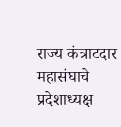राज्य कंत्राटदार महासंघाचे प्रदेशाध्यक्ष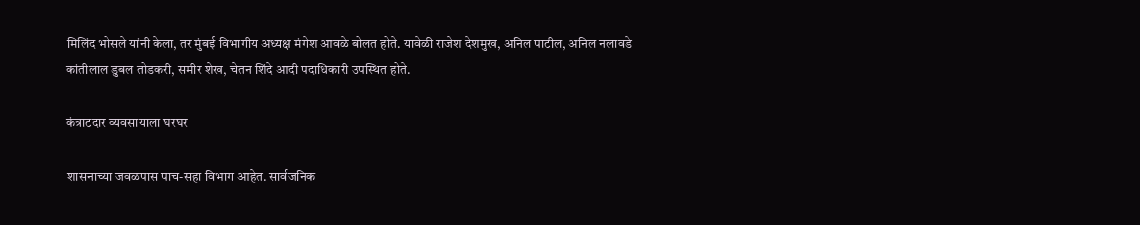मिलिंद भोसले यांनी केला, तर मुंबई विभागीय अध्यक्ष मंगेश आवळे बोलत होते. यावेळी राजेश देशमुख, अनिल पाटील, अनिल नलावडे कांतीलाल डुबल तोडकरी, समीर शेख, चेतन शिंदे आदी पदाधिकारी उपस्थित होते.

कंत्राटदार व्यवसायाला घरघर

शासनाच्या जवळपास पाच-सहा विभाग आहेत. सार्वजनिक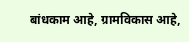बांधकाम आहे, ग्रामविकास आहे,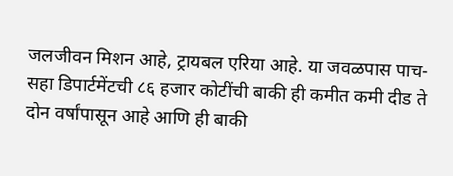जलजीवन मिशन आहे, ट्रायबल एरिया आहे. या जवळपास पाच-सहा डिपार्टमेंटची ८६ हजार कोटींची बाकी ही कमीत कमी दीड ते दोन वर्षांपासून आहे आणि ही बाकी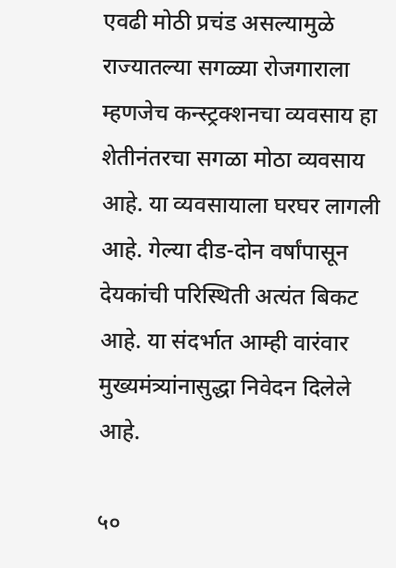एवढी मोठी प्रचंड असल्यामुळे राज्यातल्या सगळ्या रोजगाराला म्हणजेच कन्स्ट्रक्शनचा व्यवसाय हा शेतीनंतरचा सगळा मोठा व्यवसाय आहे. या व्यवसायाला घरघर लागली आहे. गेल्या दीड-दोन वर्षांपासून देयकांची परिस्थिती अत्यंत बिकट आहे. या संदर्भात आम्ही वारंवार मुख्यमंत्र्यांनासुद्धा निवेदन दिलेले आहे.

५०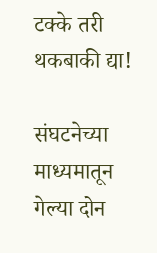टक्के तरी थकबाकी द्या!

संघटनेच्या माध्यमातून गेल्या दोन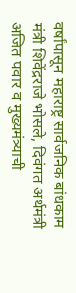वर्षांपासून महाराष्ट्र सार्वजनिक बांधकाम मंत्री शिवेंद्रराजे भोसले, दिवंगत अर्थमंत्री अजित पवार व मुख्यमंत्र्याची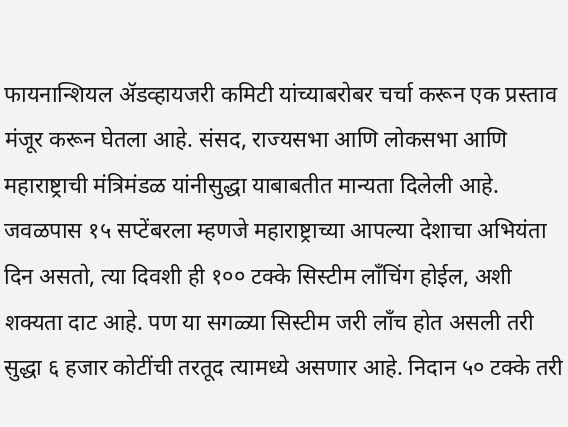फायनान्शियल ॲडव्हायजरी कमिटी यांच्याबरोबर चर्चा करून एक प्रस्ताव मंजूर करून घेतला आहे. संसद, राज्यसभा आणि लोकसभा आणि महाराष्ट्राची मंत्रिमंडळ यांनीसुद्धा याबाबतीत मान्यता दिलेली आहे. जवळपास १५ सप्टेंबरला म्हणजे महाराष्ट्राच्या आपल्या देशाचा अभियंता दिन असतो, त्या दिवशी ही १०० टक्के सिस्टीम लाँचिंग होईल, अशी शक्यता दाट आहे. पण या सगळ्या सिस्टीम जरी लाँच होत असली तरी सुद्धा ६ हजार कोटींची तरतूद त्यामध्ये असणार आहे. निदान ५० टक्के तरी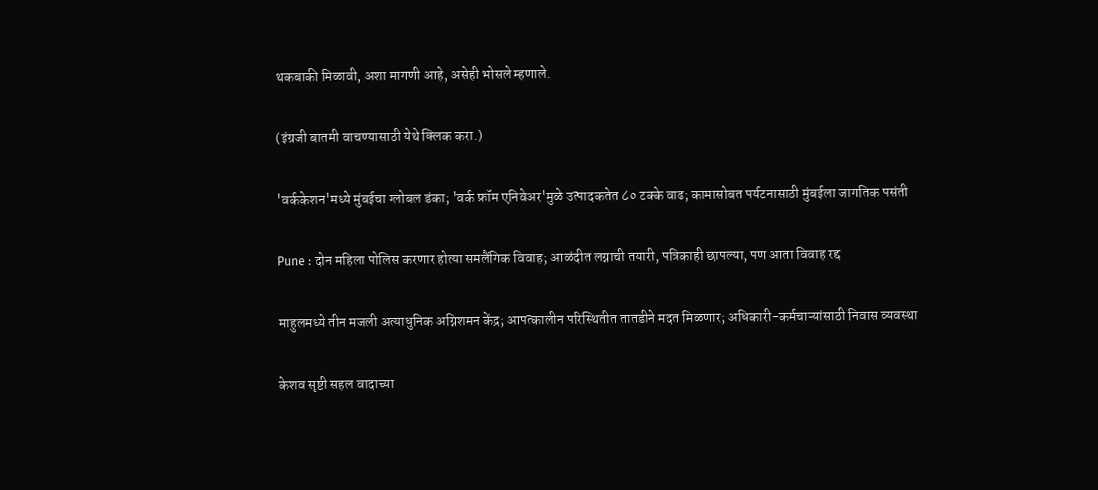थकबाकी मिळावी, अशा मागणी आहे, असेही भोसले म्हणाले.

(इंग्रजी बातमी वाचण्यासाठी येथे क्लिक करा.)

'वर्ककेशन'मध्ये मुंबईचा ग्लोबल डंका; 'वर्क फ्रॉम एनिवेअर'मुळे उत्पादकतेत ८० टक्के वाढ; कामासोबत पर्यटनासाठी मुंबईला जागतिक पसंती

Pune : दोन महिला पोलिस करणार होत्या समलैंगिक विवाह; आळंदीत लग्नाची तयारी, पत्रिकाही छापल्या, पण आता विवाह रद्द

माहुलमध्ये तीन मजली अत्याधुनिक अग्निशमन केंद्र; आपत्कालीन परिस्थितीत तातडीने मदत मिळणार; अधिकारी-कर्मचाऱ्यांसाठी निवास व्यवस्था

केशव सृष्टी सहल वादाच्या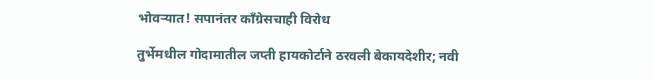भोवऱ्यात! सपानंतर काँग्रेसचाही विरोध

तुर्भेमधील गोदामातील जप्ती हायकोर्टाने ठरवली बेकायदेशीर; नवी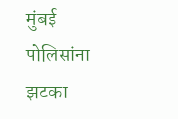मुंबई पोलिसांना झटका